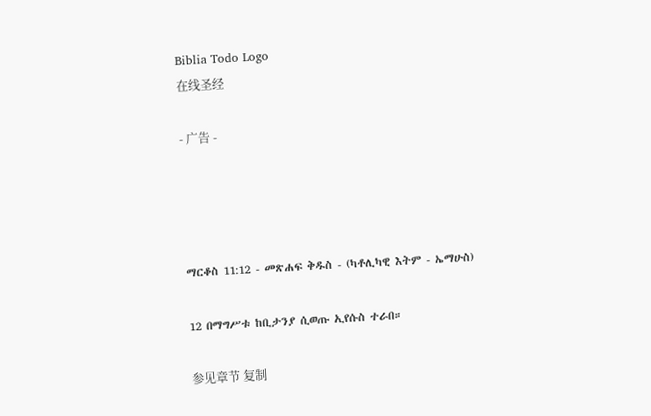Biblia Todo Logo
在线圣经

- 广告 -




ማርቆስ 11:12 - መጽሐፍ ቅዱስ - (ካቶሊካዊ እትም - ኤማሁስ)

12 በማግሥቱ ከቢታንያ ሲወጡ ኢየሱስ ተራበ።

参见章节 复制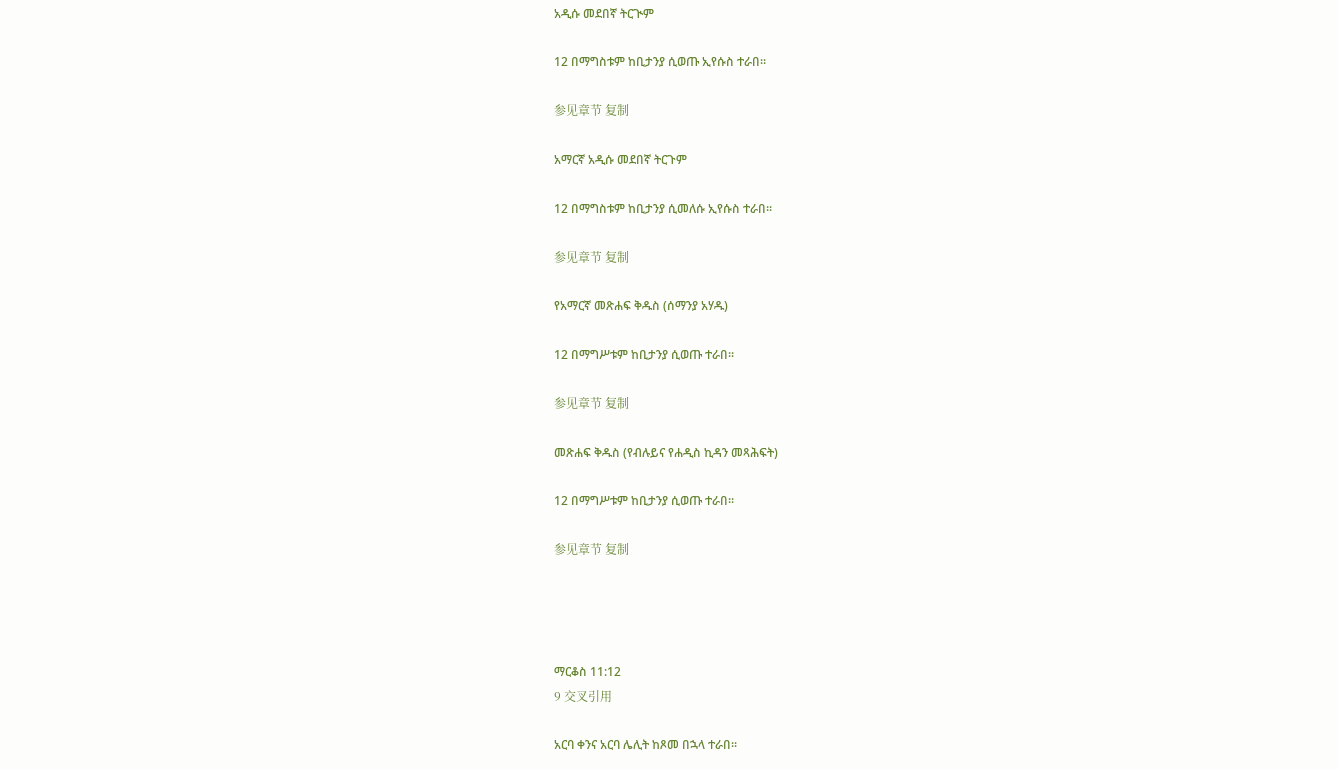አዲሱ መደበኛ ትርጒም

12 በማግስቱም ከቢታንያ ሲወጡ ኢየሱስ ተራበ።

参见章节 复制

አማርኛ አዲሱ መደበኛ ትርጉም

12 በማግስቱም ከቢታንያ ሲመለሱ ኢየሱስ ተራበ።

参见章节 复制

የአማርኛ መጽሐፍ ቅዱስ (ሰማንያ አሃዱ)

12 በማግሥቱም ከቢታንያ ሲወጡ ተራበ።

参见章节 复制

መጽሐፍ ቅዱስ (የብሉይና የሐዲስ ኪዳን መጻሕፍት)

12 በማግሥቱም ከቢታንያ ሲወጡ ተራበ።

参见章节 复制




ማርቆስ 11:12
9 交叉引用

አርባ ቀንና አርባ ሌሊት ከጾመ በኋላ ተራበ።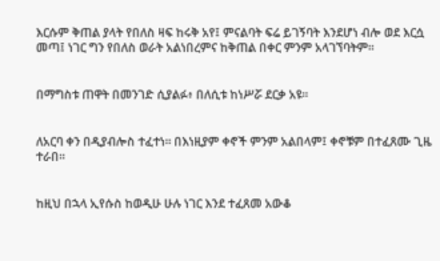እርሱም ቅጠል ያላት የበለስ ዛፍ ከሩቅ አየ፤ ምናልባት ፍሬ ይገኝባት እንደሆነ ብሎ ወደ እርሷ መጣ፤ ነገር ግን የበለስ ወራት አልነበረምና ከቅጠል በቀር ምንም አላገኘባትም።


በማግስቱ ጠዋት በመንገድ ሲያልፉ፥ በለሲቱ ከነሥሯ ደርቃ አዩ።


ለአርባ ቀን በዲያብሎስ ተፈተነ። በእነዚያም ቀኖች ምንም አልበላም፤ ቀኖቹም በተፈጸሙ ጊዜ ተራበ።


ከዚህ በኋላ ኢየሱስ ከወዲሁ ሁሉ ነገር እንደ ተፈጸመ አውቆ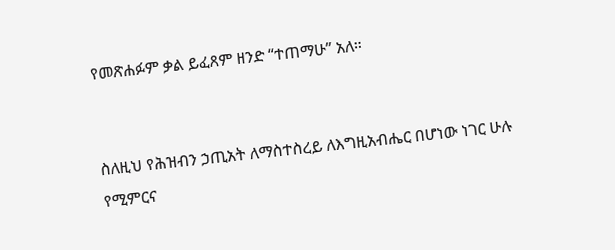የመጽሐፉም ቃል ይፈጸም ዘንድ “ተጠማሁ” አለ።


ስለዚህ የሕዝብን ኃጢአት ለማስተስረይ ለእግዚአብሔር በሆነው ነገር ሁሉ የሚምርና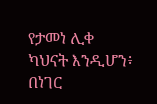የታመነ ሊቀ ካህናት እንዲሆን፥ በነገር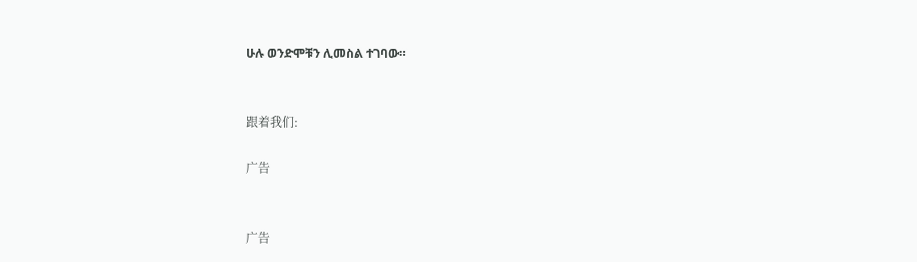ሁሉ ወንድሞቹን ሊመስል ተገባው።


跟着我们:

广告


广告